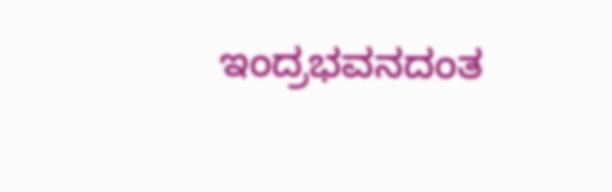ಇಂದ್ರಭವನದಂತ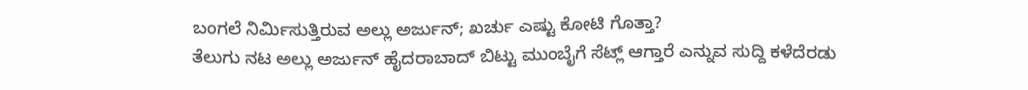ಬಂಗಲೆ ನಿರ್ಮಿಸುತ್ತಿರುವ ಅಲ್ಲು ಅರ್ಜುನ್; ಖರ್ಚು ಎಷ್ಟು ಕೋಟಿ ಗೊತ್ತಾ?
ತೆಲುಗು ನಟ ಅಲ್ಲು ಅರ್ಜುನ್ ಹೈದರಾಬಾದ್ ಬಿಟ್ಟು ಮುಂಬೈಗೆ ಸೆಟ್ಲ್ ಆಗ್ತಾರೆ ಎನ್ನುವ ಸುದ್ದಿ ಕಳೆದೆರಡು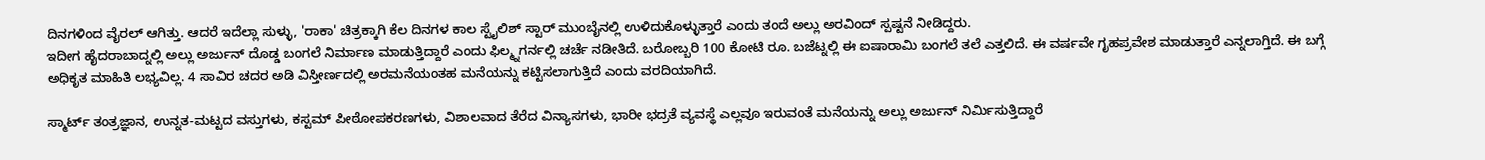ದಿನಗಳಿಂದ ವೈರಲ್ ಆಗಿತ್ತು. ಆದರೆ ಇದೆಲ್ಲಾ ಸುಳ್ಳು, 'ರಾಕಾ' ಚಿತ್ರಕ್ಕಾಗಿ ಕೆಲ ದಿನಗಳ ಕಾಲ ಸ್ಟೈಲಿಶ್ ಸ್ಟಾರ್ ಮುಂಬೈನಲ್ಲಿ ಉಳಿದುಕೊಳ್ಳುತ್ತಾರೆ ಎಂದು ತಂದೆ ಅಲ್ಲು ಅರವಿಂದ್ ಸ್ಪಷ್ಟನೆ ನೀಡಿದ್ದರು.
ಇದೀಗ ಹೈದರಾಬಾದ್ನಲ್ಲಿ ಅಲ್ಲು ಅರ್ಜುನ್ ದೊಡ್ಡ ಬಂಗಲೆ ನಿರ್ಮಾಣ ಮಾಡುತ್ತಿದ್ದಾರೆ ಎಂದು ಫಿಲ್ಮ್ನಗರ್ನಲ್ಲಿ ಚರ್ಚೆ ನಡೀತಿದೆ. ಬರೋಬ್ಬರಿ 100 ಕೋಟಿ ರೂ. ಬಜೆಟ್ನಲ್ಲಿ ಈ ಐಷಾರಾಮಿ ಬಂಗಲೆ ತಲೆ ಎತ್ತಲಿದೆ. ಈ ವರ್ಷವೇ ಗೃಹಪ್ರವೇಶ ಮಾಡುತ್ತಾರೆ ಎನ್ನಲಾಗ್ತಿದೆ. ಈ ಬಗ್ಗೆ ಅಧಿಕೃತ ಮಾಹಿತಿ ಲಭ್ಯವಿಲ್ಲ. 4 ಸಾವಿರ ಚದರ ಅಡಿ ವಿಸ್ತೀರ್ಣದಲ್ಲಿ ಅರಮನೆಯಂತಹ ಮನೆಯನ್ನು ಕಟ್ಟಿಸಲಾಗುತ್ತಿದೆ ಎಂದು ವರದಿಯಾಗಿದೆ.

ಸ್ಮಾರ್ಟ್ ತಂತ್ರಜ್ಞಾನ, ಉನ್ನತ-ಮಟ್ಟದ ವಸ್ತುಗಳು, ಕಸ್ಟಮ್ ಪೀಠೋಪಕರಣಗಳು, ವಿಶಾಲವಾದ ತೆರೆದ ವಿನ್ಯಾಸಗಳು, ಭಾರೀ ಭದ್ರತೆ ವ್ಯವಸ್ಥೆ ಎಲ್ಲವೂ ಇರುವಂತೆ ಮನೆಯನ್ನು ಅಲ್ಲು ಅರ್ಜುನ್ ನಿರ್ಮಿಸುತ್ತಿದ್ದಾರೆ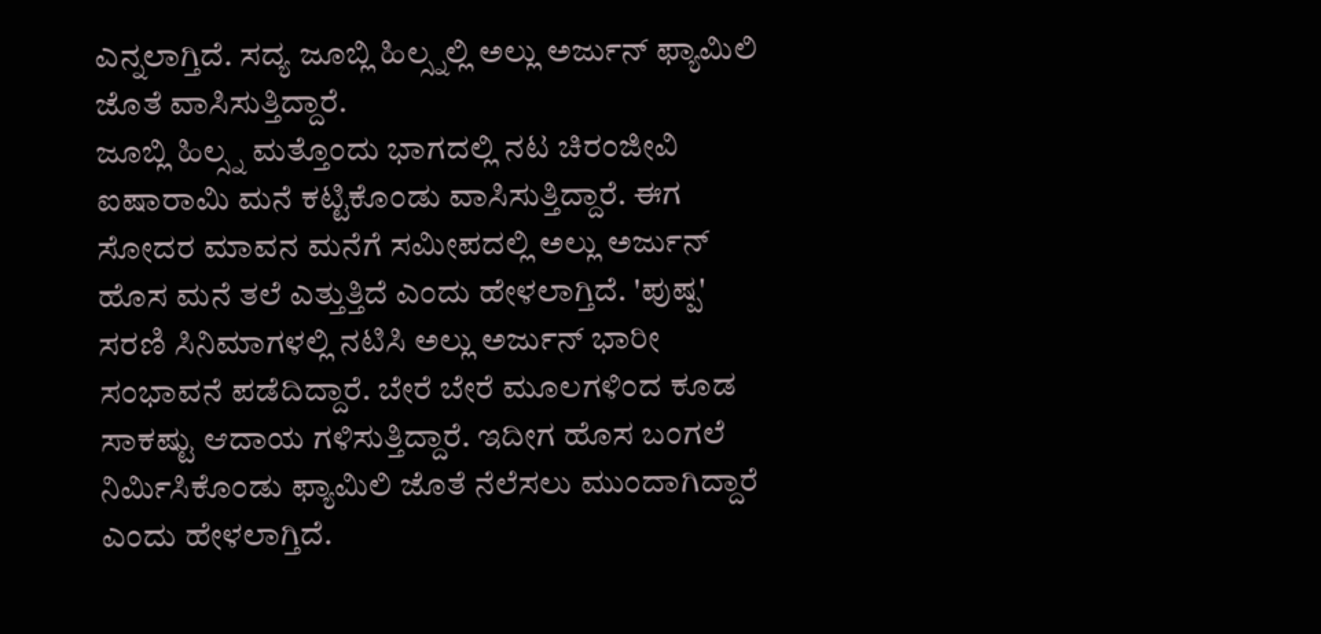ಎನ್ನಲಾಗ್ತಿದೆ. ಸದ್ಯ ಜೂಬ್ಲಿ ಹಿಲ್ಸ್ನಲ್ಲಿ ಅಲ್ಲು ಅರ್ಜುನ್ ಫ್ಯಾಮಿಲಿ ಜೊತೆ ವಾಸಿಸುತ್ತಿದ್ದಾರೆ.
ಜೂಬ್ಲಿ ಹಿಲ್ಸ್ನ ಮತ್ತೊಂದು ಭಾಗದಲ್ಲಿ ನಟ ಚಿರಂಜೀವಿ ಐಷಾರಾಮಿ ಮನೆ ಕಟ್ಟಿಕೊಂಡು ವಾಸಿಸುತ್ತಿದ್ದಾರೆ. ಈಗ ಸೋದರ ಮಾವನ ಮನೆಗೆ ಸಮೀಪದಲ್ಲಿ ಅಲ್ಲು ಅರ್ಜುನ್ ಹೊಸ ಮನೆ ತಲೆ ಎತ್ತುತ್ತಿದೆ ಎಂದು ಹೇಳಲಾಗ್ತಿದೆ. 'ಪುಷ್ಪ' ಸರಣಿ ಸಿನಿಮಾಗಳಲ್ಲಿ ನಟಿಸಿ ಅಲ್ಲು ಅರ್ಜುನ್ ಭಾರೀ ಸಂಭಾವನೆ ಪಡೆದಿದ್ದಾರೆ. ಬೇರೆ ಬೇರೆ ಮೂಲಗಳಿಂದ ಕೂಡ ಸಾಕಷ್ಟು ಆದಾಯ ಗಳಿಸುತ್ತಿದ್ದಾರೆ. ಇದೀಗ ಹೊಸ ಬಂಗಲೆ ನಿರ್ಮಿಸಿಕೊಂಡು ಫ್ಯಾಮಿಲಿ ಜೊತೆ ನೆಲೆಸಲು ಮುಂದಾಗಿದ್ದಾರೆ ಎಂದು ಹೇಳಲಾಗ್ತಿದೆ.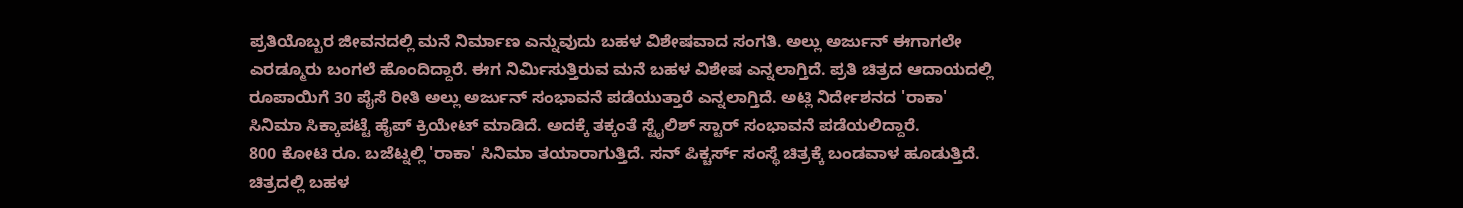ಪ್ರತಿಯೊಬ್ಬರ ಜೀವನದಲ್ಲಿ ಮನೆ ನಿರ್ಮಾಣ ಎನ್ನುವುದು ಬಹಳ ವಿಶೇಷವಾದ ಸಂಗತಿ. ಅಲ್ಲು ಅರ್ಜುನ್ ಈಗಾಗಲೇ ಎರಡ್ಮೂರು ಬಂಗಲೆ ಹೊಂದಿದ್ದಾರೆ. ಈಗ ನಿರ್ಮಿಸುತ್ತಿರುವ ಮನೆ ಬಹಳ ವಿಶೇಷ ಎನ್ನಲಾಗ್ತಿದೆ. ಪ್ರತಿ ಚಿತ್ರದ ಆದಾಯದಲ್ಲಿ ರೂಪಾಯಿಗೆ 30 ಪೈಸೆ ರೀತಿ ಅಲ್ಲು ಅರ್ಜುನ್ ಸಂಭಾವನೆ ಪಡೆಯುತ್ತಾರೆ ಎನ್ನಲಾಗ್ತಿದೆ. ಅಟ್ಲಿ ನಿರ್ದೇಶನದ 'ರಾಕಾ' ಸಿನಿಮಾ ಸಿಕ್ಕಾಪಟ್ಟೆ ಹೈಪ್ ಕ್ರಿಯೇಟ್ ಮಾಡಿದೆ. ಅದಕ್ಕೆ ತಕ್ಕಂತೆ ಸ್ಟೈಲಿಶ್ ಸ್ಟಾರ್ ಸಂಭಾವನೆ ಪಡೆಯಲಿದ್ದಾರೆ.
800 ಕೋಟಿ ರೂ. ಬಜೆಟ್ನಲ್ಲಿ 'ರಾಕಾ' ಸಿನಿಮಾ ತಯಾರಾಗುತ್ತಿದೆ. ಸನ್ ಪಿಕ್ಚರ್ಸ್ ಸಂಸ್ಥೆ ಚಿತ್ರಕ್ಕೆ ಬಂಡವಾಳ ಹೂಡುತ್ತಿದೆ. ಚಿತ್ರದಲ್ಲಿ ಬಹಳ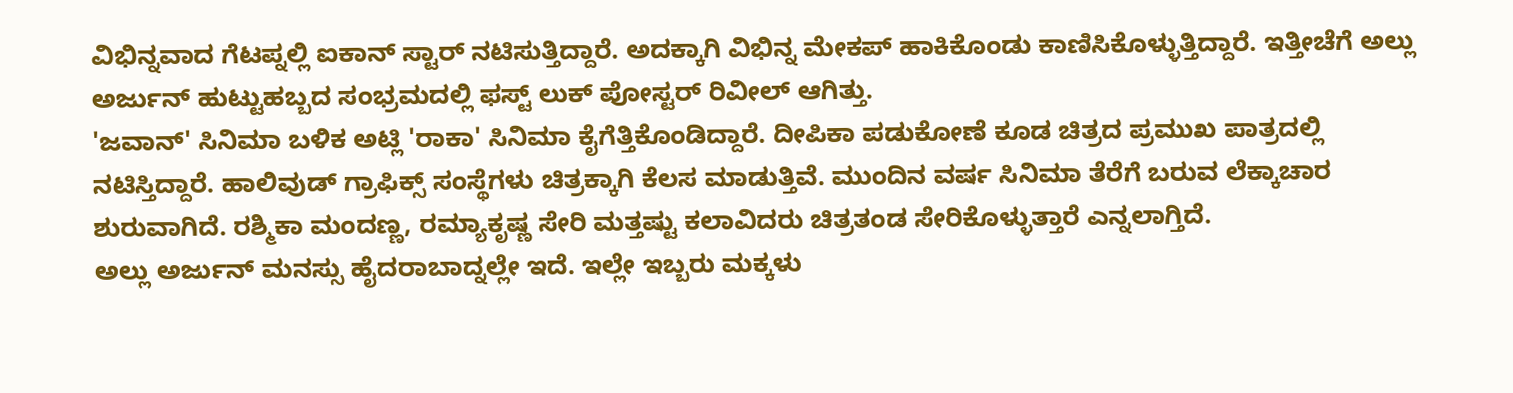ವಿಭಿನ್ನವಾದ ಗೆಟಪ್ನಲ್ಲಿ ಐಕಾನ್ ಸ್ಟಾರ್ ನಟಿಸುತ್ತಿದ್ದಾರೆ. ಅದಕ್ಕಾಗಿ ವಿಭಿನ್ನ ಮೇಕಪ್ ಹಾಕಿಕೊಂಡು ಕಾಣಿಸಿಕೊಳ್ಳುತ್ತಿದ್ದಾರೆ. ಇತ್ತೀಚೆಗೆ ಅಲ್ಲು ಅರ್ಜುನ್ ಹುಟ್ಟುಹಬ್ಬದ ಸಂಭ್ರಮದಲ್ಲಿ ಫಸ್ಟ್ ಲುಕ್ ಪೋಸ್ಟರ್ ರಿವೀಲ್ ಆಗಿತ್ತು.
'ಜವಾನ್' ಸಿನಿಮಾ ಬಳಿಕ ಅಟ್ಲಿ 'ರಾಕಾ' ಸಿನಿಮಾ ಕೈಗೆತ್ತಿಕೊಂಡಿದ್ದಾರೆ. ದೀಪಿಕಾ ಪಡುಕೋಣೆ ಕೂಡ ಚಿತ್ರದ ಪ್ರಮುಖ ಪಾತ್ರದಲ್ಲಿ ನಟಿಸ್ತಿದ್ದಾರೆ. ಹಾಲಿವುಡ್ ಗ್ರಾಫಿಕ್ಸ್ ಸಂಸ್ಥೆಗಳು ಚಿತ್ರಕ್ಕಾಗಿ ಕೆಲಸ ಮಾಡುತ್ತಿವೆ. ಮುಂದಿನ ವರ್ಷ ಸಿನಿಮಾ ತೆರೆಗೆ ಬರುವ ಲೆಕ್ಕಾಚಾರ ಶುರುವಾಗಿದೆ. ರಶ್ಮಿಕಾ ಮಂದಣ್ಣ, ರಮ್ಯಾಕೃಷ್ಣ ಸೇರಿ ಮತ್ತಷ್ಟು ಕಲಾವಿದರು ಚಿತ್ರತಂಡ ಸೇರಿಕೊಳ್ಳುತ್ತಾರೆ ಎನ್ನಲಾಗ್ತಿದೆ.
ಅಲ್ಲು ಅರ್ಜುನ್ ಮನಸ್ಸು ಹೈದರಾಬಾದ್ನಲ್ಲೇ ಇದೆ. ಇಲ್ಲೇ ಇಬ್ಬರು ಮಕ್ಕಳು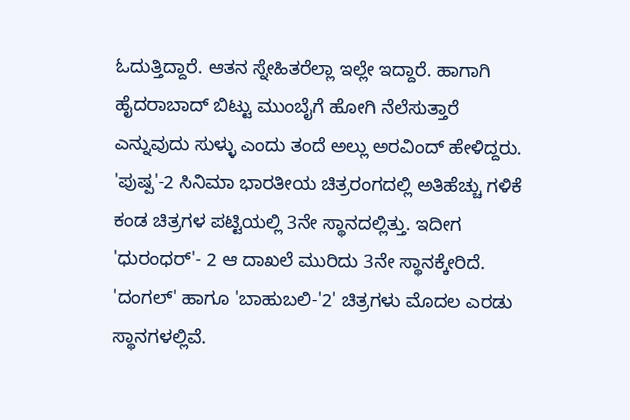ಓದುತ್ತಿದ್ದಾರೆ. ಆತನ ಸ್ನೇಹಿತರೆಲ್ಲಾ ಇಲ್ಲೇ ಇದ್ದಾರೆ. ಹಾಗಾಗಿ ಹೈದರಾಬಾದ್ ಬಿಟ್ಟು ಮುಂಬೈಗೆ ಹೋಗಿ ನೆಲೆಸುತ್ತಾರೆ ಎನ್ನುವುದು ಸುಳ್ಳು ಎಂದು ತಂದೆ ಅಲ್ಲು ಅರವಿಂದ್ ಹೇಳಿದ್ದರು. 'ಪುಷ್ಪ'-2 ಸಿನಿಮಾ ಭಾರತೀಯ ಚಿತ್ರರಂಗದಲ್ಲಿ ಅತಿಹೆಚ್ಚು ಗಳಿಕೆ ಕಂಡ ಚಿತ್ರಗಳ ಪಟ್ಟಿಯಲ್ಲಿ 3ನೇ ಸ್ಥಾನದಲ್ಲಿತ್ತು. ಇದೀಗ 'ಧುರಂಧರ್'- 2 ಆ ದಾಖಲೆ ಮುರಿದು 3ನೇ ಸ್ಥಾನಕ್ಕೇರಿದೆ. 'ದಂಗಲ್' ಹಾಗೂ 'ಬಾಹುಬಲಿ-'2' ಚಿತ್ರಗಳು ಮೊದಲ ಎರಡು ಸ್ಥಾನಗಳಲ್ಲಿವೆ.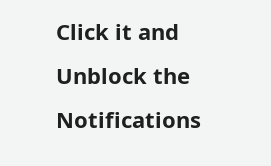Click it and Unblock the Notifications